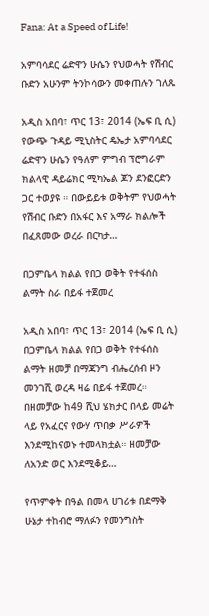Fana: At a Speed of Life!

አምባሳደር ሬድዋን ሁሴን የህወሓት የሽብር ቡድን አሁንም ትንኮሳውን መቀጠሉን ገለጹ

አዲስ አበባ፣ ጥር 13፣ 2014 (ኤፍ ቢ ሲ) የውጭ ጉዳይ ሚኒስትር ዴኤታ አምባሳደር ሬድዋን ሁሴን የዓለም ምግብ ፕሮግራም ክልላዊ ዳይሬክር ሚካኤል ጆን ደንፎርድን ጋር ተወያዩ ። በውይይቱ ወቅትም የህወሓት የሽብር ቡድን በአፋር እና አማራ ክልሎች በፈጸመው ወረራ በርካታ…

በጋምቤላ ክልል የበጋ ወቅት የተፋሰስ ልማት ስራ በይፋ ተጀመረ

አዲስ አበባ፣ ጥር 13፣ 2014 (ኤፍ ቢ ሲ) በጋምቤላ ክልል የበጋ ወቅት የተፋሰስ ልማት ዘመቻ በማጃንግ ብሔረሰብ ዞን መንገሺ ወረዳ ዛሬ በይፋ ተጀመረ። በዘመቻው ከ49 ሺህ ሄክታር በላይ መሬት ላይ የአፈርና የውሃ ጥበቃ ሥራዎች እንደሚከናወኑ ተመላክቷል። ዘመቻው ለአንድ ወር እንደሚቆይ…

የጥምቀት በዓል በመላ ሀገሪቱ በደማቅ ሁኔታ ተከብሮ ማለፉን የመንግስት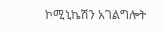ኮሚኒኬሽን አገልግሎት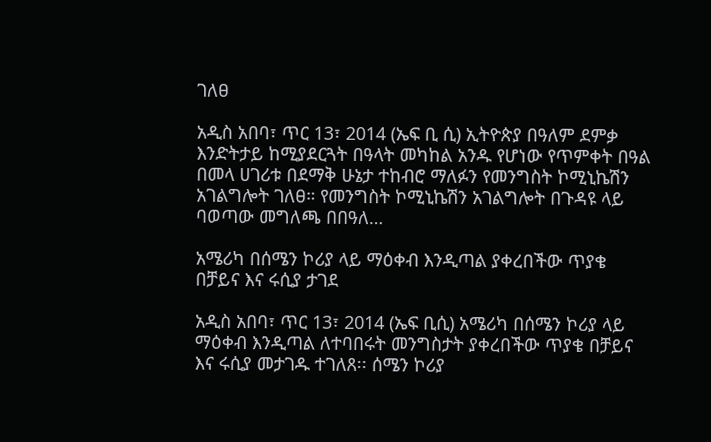ገለፀ

አዲስ አበባ፣ ጥር 13፣ 2014 (ኤፍ ቢ ሲ) ኢትዮጵያ በዓለም ደምቃ እንድትታይ ከሚያደርጓት በዓላት መካከል አንዱ የሆነው የጥምቀት በዓል በመላ ሀገሪቱ በደማቅ ሁኔታ ተከብሮ ማለፉን የመንግስት ኮሚኒኬሽን አገልግሎት ገለፀ። የመንግስት ኮሚኒኬሽን አገልግሎት በጉዳዩ ላይ ባወጣው መግለጫ በበዓለ…

አሜሪካ በሰሜን ኮሪያ ላይ ማዕቀብ እንዲጣል ያቀረበችው ጥያቄ በቻይና እና ሩሲያ ታገደ

አዲስ አበባ፣ ጥር 13፣ 2014 (ኤፍ ቢሲ) አሜሪካ በሰሜን ኮሪያ ላይ ማዕቀብ እንዲጣል ለተባበሩት መንግስታት ያቀረበችው ጥያቄ በቻይና እና ሩሲያ መታገዱ ተገለጸ፡፡ ሰሜን ኮሪያ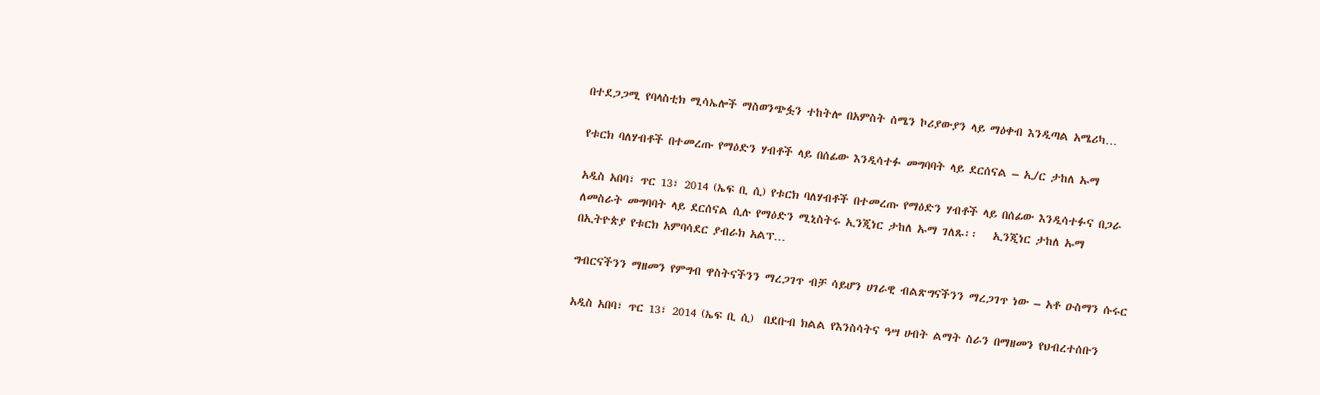በተደጋጋሚ የባላስቲክ ሚሳኤሎች ማስወንጭፏን ተከትሎ በአምስት ሰሜን ኮሪያውያን ላይ ማዕቀብ እንዲጣል አሜሪካ…

የቱርክ ባለሃብቶች በተመረጡ የማዕድን ሃብቶች ላይ በሰፊው እንዲሳተፉ መግባባት ላይ ደርሰናል – ኢ/ር ታከለ ኡማ

አዲስ አበባ፣ ጥር 13፣ 2014 (ኤፍ ቢ ሲ) የቱርክ ባለሃብቶች በተመረጡ የማዕድን ሃብቶች ላይ በሰፊው እንዲሳተፉና በጋራ ለመስራት መግባባት ላይ ደርሰናል ሲሉ የማዕድን ሚኒስትሩ ኢንጂነር ታከለ ኡማ ገለጹ፡፡   ኢንጂነር ታከለ ኡማ በኢትዮጵያ የቱርክ አምባሳደር ያብራክ አልፕ…

ግብርናችንን ማዘመን የምግብ ዋስትናችንን ማረጋገጥ ብቻ ሳይሆን ሀገራዊ ብልጽግናችንን ማረጋገጥ ነው – አቶ ዑስማን ሱሩር

አዲስ አበባ፣ ጥር 13፣ 2014 (ኤፍ ቢ ሲ)  በደቡብ ክልል የእንስሳትና ዓሣ ሀብት ልማት ስራን በማዘመን የህብረተሰቡን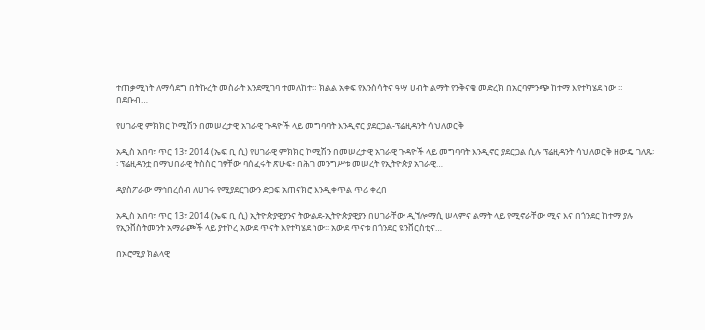ተጠቃሚነት ለማሳደግ በትኩረት መስራት እንደሚገባ ተመለከተ። ክልል አቀፍ የእንስሳትና ዓሣ ሀብት ልማት የንቅናቄ መድረክ በአርባምንጭ ከተማ እየተካሄደ ነው ። በደቡብ…

የሀገራዊ ምክክር ኮሚሽን በመሠረታዊ አገራዊ ጉዳዮች ላይ መግባባት እንዲኖር ያደርጋል-ፕሬዚዳንት ሳህለወርቅ

አዲስ አበባ፣ ጥር 13፣ 2014 (ኤፍ ቢ ሲ) የሀገራዊ ምክክር ኮሚሽን በመሠረታዊ አገራዊ ጉዳዮች ላይ መግባባት እንዲኖር ያደርጋል ሲሉ ፕሬዚዳንት ሳህለወርቅ ዘውዴ ገለጹ፡፡ ፕሬዚዳንቷ በማህበራዊ ትስስር ገፃቸው ባሰፈሩት ጽሁፍ፥ በሕገ መንግሥቱ መሠረት የኢትዮጵያ አገራዊ…

ዳያስፖራው ማኅበረሰብ ለሀገሩ የሚያደርገውን ድጋፍ አጠናክሮ እንዲቀጥል ጥሪ ቀረበ

አዲስ አበባ፣ ጥር 13፣ 2014 (ኤፍ ቢ ሲ) ኢትዮጵያዊያንና ትውልደ-ኢትዮጵያዊያን በሀገራቸው ዲኘሎማሲ ሠላምና ልማት ላይ የሚኖራቸው ሚና እና በጎንደር ከተማ ያሉ የኢንቨስትመንት አማራጮች ላይ ያተኮረ አውደ ጥናት እየተካሄደ ነው፡፡ አውደ ጥናቱ በጎንደር ዩንቨርስቲና…

በኦሮሚያ ክልላዊ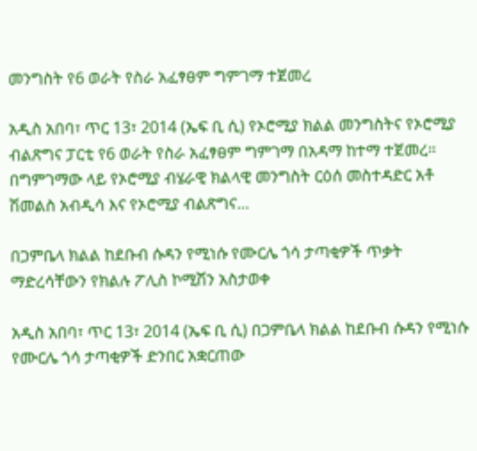መንግስት የ6 ወራት የስራ አፈፃፀም ግምገማ ተጀመረ

አዲስ አበባ፣ ጥር 13፣ 2014 (ኤፍ ቢ ሲ) የኦሮሚያ ክልል መንግስትና የኦሮሚያ ብልጽግና ፓርቲ የ6 ወራት የስራ አፈፃፀም ግምገማ በአዳማ ከተማ ተጀመረ። በግምገማው ላይ የኦሮሚያ ብሄራዊ ክልላዊ መንግስት ርዕሰ መስተዳድር አቶ ሽመልስ አብዲሳ እና የኦሮሚያ ብልጽግና…

በጋምቤላ ክልል ከደቡብ ሱዳን የሚነሱ የሙርሌ ጎሳ ታጣቂዎች ጥቃት ማድረሳቸውን የክልሉ ፖሊስ ኮሚሽን አስታወቀ

አዲስ አበባ፣ ጥር 13፣ 2014 (ኤፍ ቢ ሲ) በጋምቤላ ክልል ከደቡብ ሱዳን የሚነሱ የሙርሌ ጎሳ ታጣቂዎች ድንበር አቋርጠው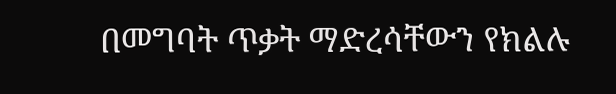በመግባት ጥቃት ማድረሳቸውን የክልሉ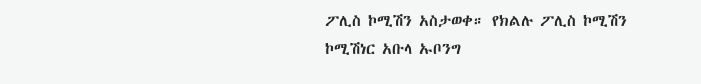ፖሊስ ኮሚሽን አስታወቀ። የክልሉ ፖሊስ ኮሚሽን ኮሚሽነር አቡላ ኡቦንግ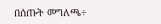በሰጡት መግለጫ÷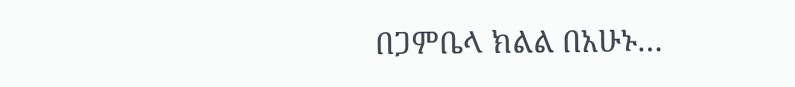በጋምቤላ ክልል በአሁኑ…